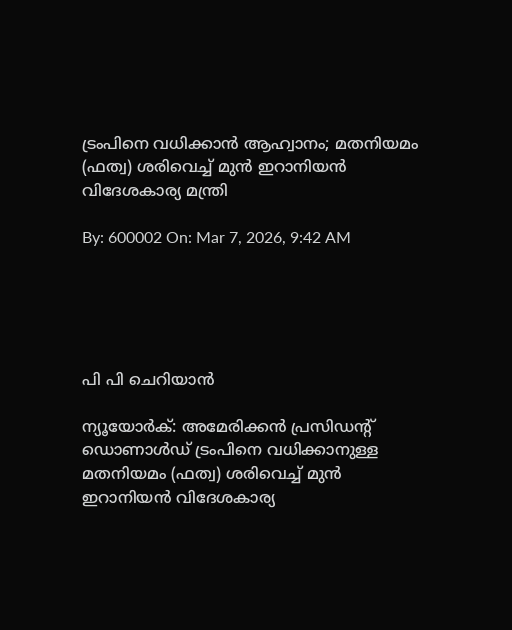ട്രംപിനെ വധിക്കാന്‍ ആഹ്വാനം; മതനിയമം (ഫത്വ) ശരിവെച്ച് മുന്‍ ഇറാനിയന്‍ വിദേശകാര്യ മന്ത്രി

By: 600002 On: Mar 7, 2026, 9:42 AM





പി പി ചെറിയാന്‍

ന്യൂയോര്‍ക്: അമേരിക്കന്‍ പ്രസിഡന്റ് ഡൊണാള്‍ഡ് ട്രംപിനെ വധിക്കാനുള്ള മതനിയമം (ഫത്വ) ശരിവെച്ച് മുന്‍ ഇറാനിയന്‍ വിദേശകാര്യ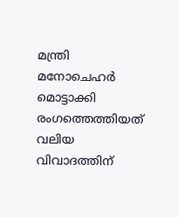മന്ത്രി മനോചെഹര്‍ മൊട്ടാക്കി രംഗത്തെത്തിയത് വലിയ വിവാദത്തിന്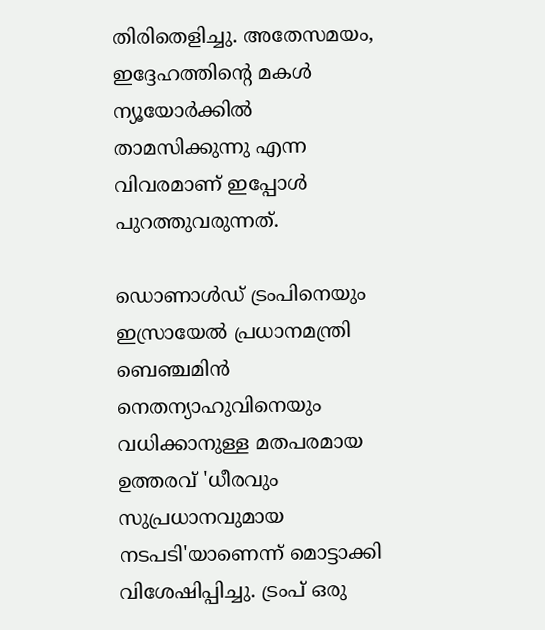തിരിതെളിച്ചു. അതേസമയം, ഇദ്ദേഹത്തിന്റെ മകള്‍ ന്യൂയോര്‍ക്കില്‍ താമസിക്കുന്നു എന്ന വിവരമാണ് ഇപ്പോള്‍ പുറത്തുവരുന്നത്.

ഡൊണാള്‍ഡ് ട്രംപിനെയും ഇസ്രായേല്‍ പ്രധാനമന്ത്രി ബെഞ്ചമിന്‍ നെതന്യാഹുവിനെയും വധിക്കാനുള്ള മതപരമായ ഉത്തരവ് 'ധീരവും സുപ്രധാനവുമായ നടപടി'യാണെന്ന് മൊട്ടാക്കി വിശേഷിപ്പിച്ചു. ട്രംപ് ഒരു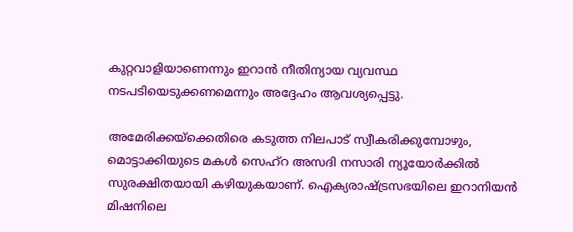കുറ്റവാളിയാണെന്നും ഇറാന്‍ നീതിന്യായ വ്യവസ്ഥ നടപടിയെടുക്കണമെന്നും അദ്ദേഹം ആവശ്യപ്പെട്ടു.

അമേരിക്കയ്‌ക്കെതിരെ കടുത്ത നിലപാട് സ്വീകരിക്കുമ്പോഴും, മൊട്ടാക്കിയുടെ മകള്‍ സെഹ്‌റ അസദി നസാരി ന്യൂയോര്‍ക്കില്‍ സുരക്ഷിതയായി കഴിയുകയാണ്. ഐക്യരാഷ്ട്രസഭയിലെ ഇറാനിയന്‍ മിഷനിലെ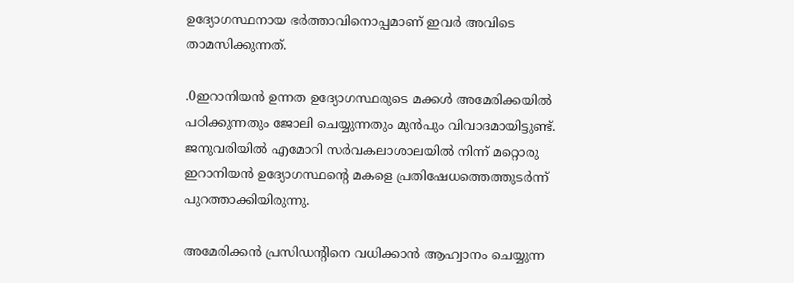ഉദ്യോഗസ്ഥനായ ഭര്‍ത്താവിനൊപ്പമാണ് ഇവര്‍ അവിടെ താമസിക്കുന്നത്.

.0ഇറാനിയന്‍ ഉന്നത ഉദ്യോഗസ്ഥരുടെ മക്കള്‍ അമേരിക്കയില്‍ പഠിക്കുന്നതും ജോലി ചെയ്യുന്നതും മുന്‍പും വിവാദമായിട്ടുണ്ട്. ജനുവരിയില്‍ എമോറി സര്‍വകലാശാലയില്‍ നിന്ന് മറ്റൊരു ഇറാനിയന്‍ ഉദ്യോഗസ്ഥന്റെ മകളെ പ്രതിഷേധത്തെത്തുടര്‍ന്ന് പുറത്താക്കിയിരുന്നു.

അമേരിക്കന്‍ പ്രസിഡന്റിനെ വധിക്കാന്‍ ആഹ്വാനം ചെയ്യുന്ന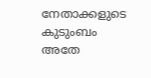നേതാക്കളുടെ കുടുംബം അതേ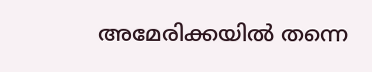അമേരിക്കയില്‍ തന്നെ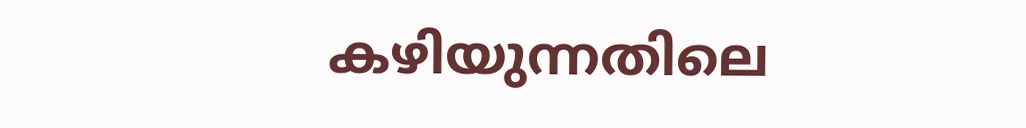കഴിയുന്നതിലെ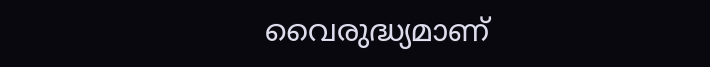വൈരുദ്ധ്യമാണ്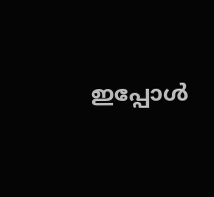ഇപ്പോള്‍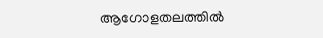ആഗോളതലത്തില്‍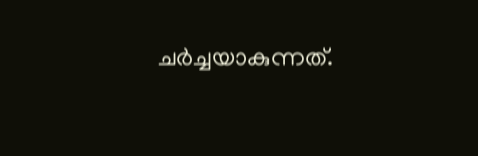ചര്‍ച്ചയാകുന്നത്.